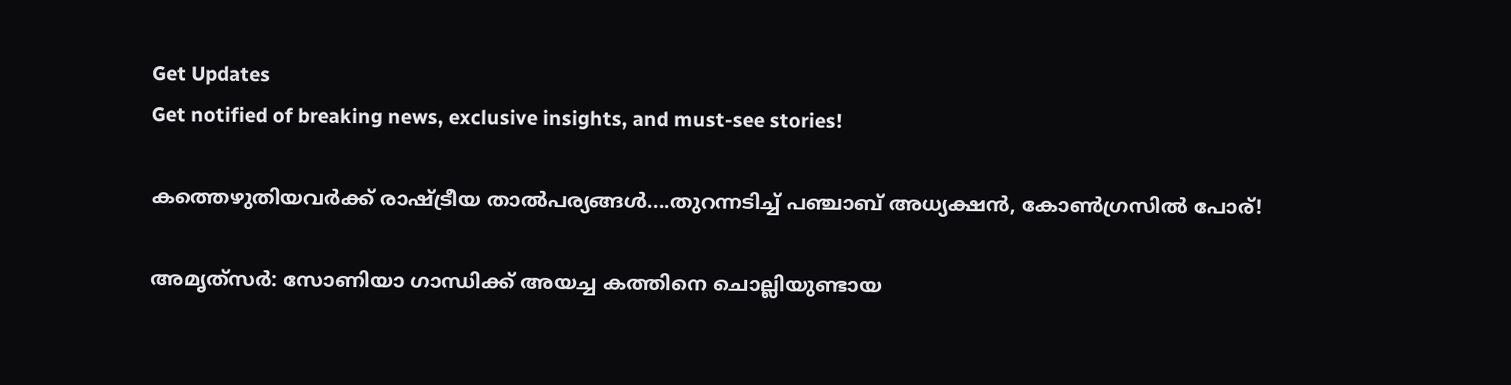Get Updates
Get notified of breaking news, exclusive insights, and must-see stories!

കത്തെഴുതിയവര്‍ക്ക് രാഷ്ട്രീയ താല്‍പര്യങ്ങള്‍....തുറന്നടിച്ച് പഞ്ചാബ് അധ്യക്ഷന്‍, കോണ്‍ഗ്രസില്‍ പോര്!

അമൃത്‌സര്‍: സോണിയാ ഗാന്ധിക്ക് അയച്ച കത്തിനെ ചൊല്ലിയുണ്ടായ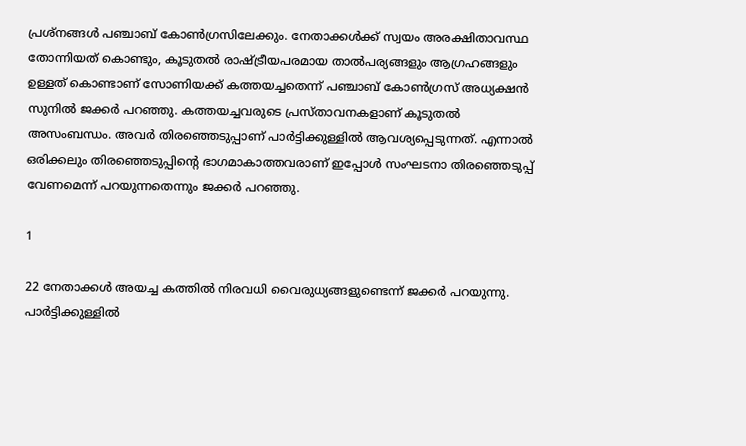പ്രശ്‌നങ്ങള്‍ പഞ്ചാബ് കോണ്‍ഗ്രസിലേക്കും. നേതാക്കള്‍ക്ക് സ്വയം അരക്ഷിതാവസ്ഥ തോന്നിയത് കൊണ്ടും, കൂടുതല്‍ രാഷ്ട്രീയപരമായ താല്‍പര്യങ്ങളും ആഗ്രഹങ്ങളും ഉള്ളത് കൊണ്ടാണ് സോണിയക്ക് കത്തയച്ചതെന്ന് പഞ്ചാബ് കോണ്‍ഗ്രസ് അധ്യക്ഷന്‍ സുനില്‍ ജക്കര്‍ പറഞ്ഞു. കത്തയച്ചവരുടെ പ്രസ്താവനകളാണ് കൂടുതല്‍ അസംബന്ധം. അവര്‍ തിരഞ്ഞെടുപ്പാണ് പാര്‍ട്ടിക്കുള്ളില്‍ ആവശ്യപ്പെടുന്നത്. എന്നാല്‍ ഒരിക്കലും തിരഞ്ഞെടുപ്പിന്റെ ഭാഗമാകാത്തവരാണ് ഇപ്പോള്‍ സംഘടനാ തിരഞ്ഞെടുപ്പ് വേണമെന്ന് പറയുന്നതെന്നും ജക്കര്‍ പറഞ്ഞു.

1

22 നേതാക്കള്‍ അയച്ച കത്തില്‍ നിരവധി വൈരുധ്യങ്ങളുണ്ടെന്ന് ജക്കര്‍ പറയുന്നു. പാര്‍ട്ടിക്കുള്ളില്‍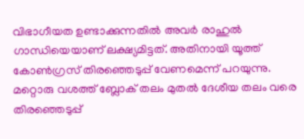വിഭാഗീയത ഉണ്ടാക്കുന്നതില്‍ അവര്‍ രാഹുല്‍ ഗാന്ധിയെയാണ് ലക്ഷ്യമിട്ടത്. അതിനായി യൂത്ത് കോണ്‍ഗ്രസ് തിരഞ്ഞെടുപ്പ് വേണമെന്ന് പറയുന്നു. മറ്റൊരു വശത്ത് ബ്ലോക് തലം മുതല്‍ ദേശീയ തലം വരെ തിരഞ്ഞെടുപ്പ്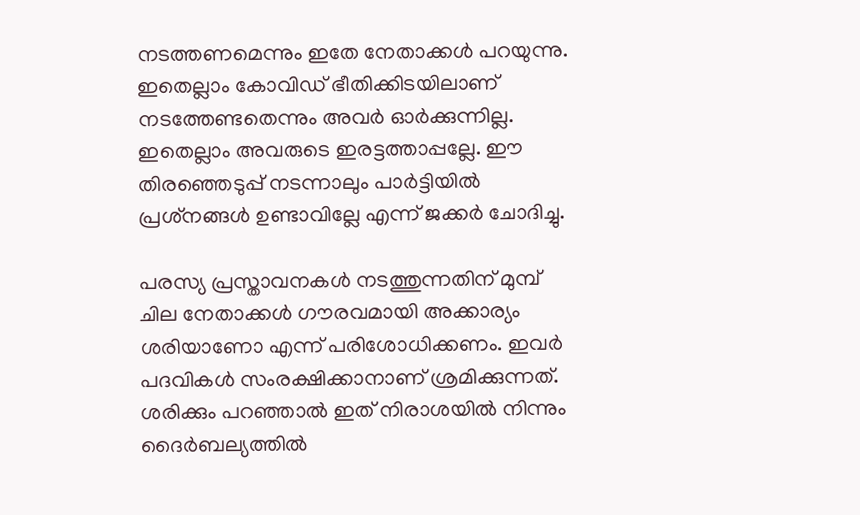നടത്തണമെന്നും ഇതേ നേതാക്കള്‍ പറയുന്നു. ഇതെല്ലാം കോവിഡ് ഭീതിക്കിടയിലാണ് നടത്തേണ്ടതെന്നും അവര്‍ ഓര്‍ക്കുന്നില്ല. ഇതെല്ലാം അവരുടെ ഇരട്ടത്താപ്പല്ലേ. ഈ തിരഞ്ഞെടുപ്പ് നടന്നാലും പാര്‍ട്ടിയില്‍ പ്രശ്‌നങ്ങള്‍ ഉണ്ടാവില്ലേ എന്ന് ജക്കര്‍ ചോദിച്ചു.

പരസ്യ പ്രസ്താവനകള്‍ നടത്തുന്നതിന് മുമ്പ് ചില നേതാക്കള്‍ ഗൗരവമായി അക്കാര്യം ശരിയാണോ എന്ന് പരിശോധിക്കണം. ഇവര്‍ പദവികള്‍ സംരക്ഷിക്കാനാണ് ശ്രമിക്കുന്നത്. ശരിക്കും പറഞ്ഞാല്‍ ഇത് നിരാശയില്‍ നിന്നും ദൈര്‍ബല്യത്തില്‍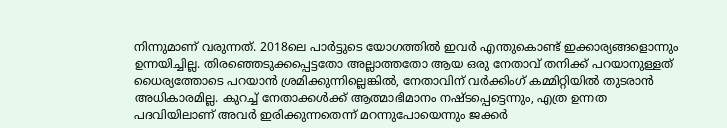നിന്നുമാണ് വരുന്നത്. 2018ലെ പാര്‍ട്ടുടെ യോഗത്തില്‍ ഇവര്‍ എന്തുകൊണ്ട് ഇക്കാര്യങ്ങളൊന്നും ഉന്നയിച്ചില്ല. തിരഞ്ഞെടുക്കപ്പെട്ടതോ അല്ലാത്തതോ ആയ ഒരു നേതാവ് തനിക്ക് പറയാനുള്ളത് ധൈര്യത്തോടെ പറയാന്‍ ശ്രമിക്കുന്നില്ലെങ്കില്‍, നേതാവിന് വര്‍ക്കിംഗ് കമ്മിറ്റിയില്‍ തുടരാന്‍ അധികാരമില്ല. കുറച്ച് നേതാക്കള്‍ക്ക് ആത്മാഭിമാനം നഷ്ടപ്പെട്ടെന്നും, എത്ര ഉന്നത പദവിയിലാണ് അവര്‍ ഇരിക്കുന്നതെന്ന് മറന്നുപോയെന്നും ജക്കര്‍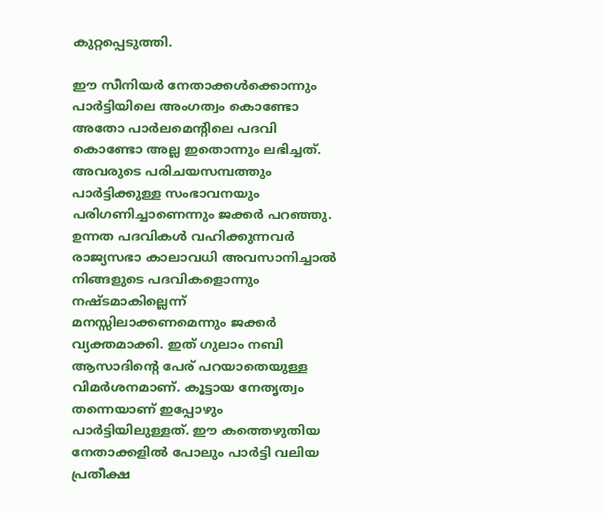കുറ്റപ്പെടുത്തി.

ഈ സീനിയര്‍ നേതാക്കള്‍ക്കൊന്നും പാര്‍ട്ടിയിലെ അംഗത്വം കൊണ്ടോ അതോ പാര്‍ലമെന്റിലെ പദവി കൊണ്ടോ അല്ല ഇതൊന്നും ലഭിച്ചത്. അവരുടെ പരിചയസമ്പത്തും പാര്‍ട്ടിക്കുള്ള സംഭാവനയും പരിഗണിച്ചാണെന്നും ജക്കര്‍ പറഞ്ഞു. ഉന്നത പദവികള്‍ വഹിക്കുന്നവര്‍ രാജ്യസഭാ കാലാവധി അവസാനിച്ചാല്‍ നിങ്ങളുടെ പദവികളൊന്നും നഷ്ടമാകില്ലെന്ന് മനസ്സിലാക്കണമെന്നും ജക്കര്‍ വ്യക്തമാക്കി. ഇത് ഗുലാം നബി ആസാദിന്റെ പേര് പറയാതെയുള്ള വിമര്‍ശനമാണ്. കൂട്ടായ നേതൃത്വം തന്നെയാണ് ഇപ്പോഴും പാര്‍ട്ടിയിലുള്ളത്. ഈ കത്തെഴുതിയ നേതാക്കളില്‍ പോലും പാര്‍ട്ടി വലിയ പ്രതീക്ഷ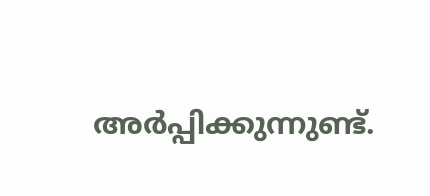അര്‍പ്പിക്കുന്നുണ്ട്.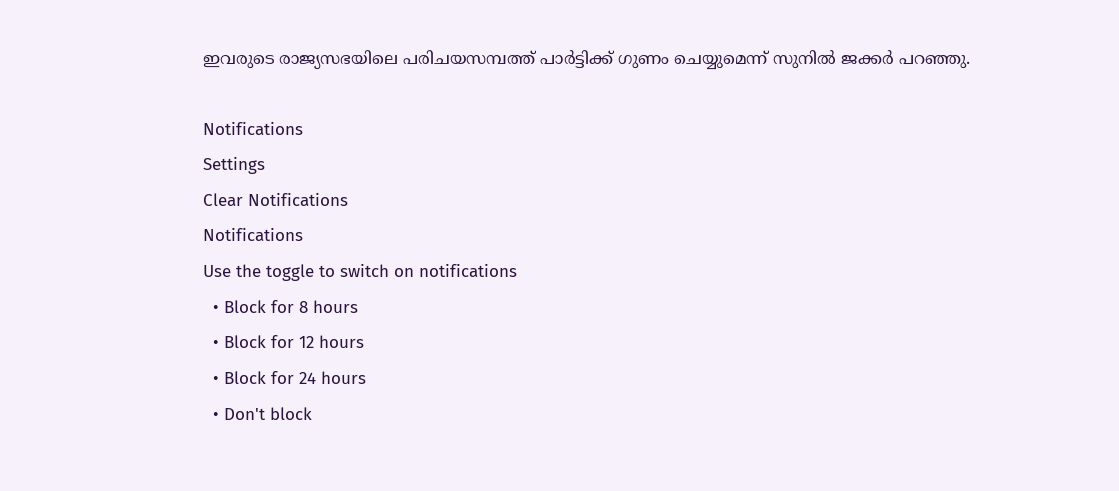ഇവരുടെ രാജ്യസഭയിലെ പരിചയസമ്പത്ത് പാര്‍ട്ടിക്ക് ഗുണം ചെയ്യുമെന്ന് സുനില്‍ ജക്കര്‍ പറഞ്ഞു.

Notifications
Settings
Clear Notifications
Notifications
Use the toggle to switch on notifications
  • Block for 8 hours
  • Block for 12 hours
  • Block for 24 hours
  • Don't block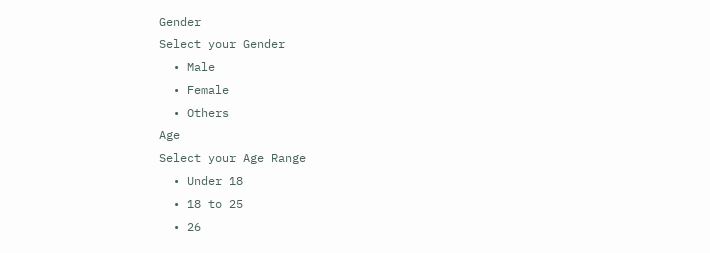Gender
Select your Gender
  • Male
  • Female
  • Others
Age
Select your Age Range
  • Under 18
  • 18 to 25
  • 26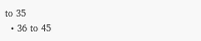to 35
  • 36 to 45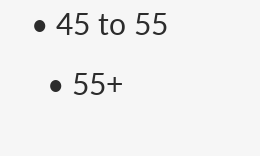• 45 to 55
  • 55+